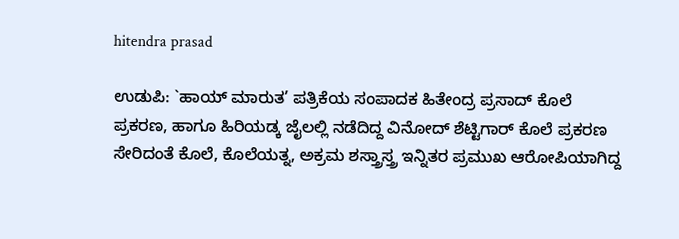hitendra prasad

ಉಡುಪಿ: `ಹಾಯ್ ಮಾರುತ’ ಪತ್ರಿಕೆಯ ಸಂಪಾದಕ ಹಿತೇಂದ್ರ ಪ್ರಸಾದ್ ಕೊಲೆ ಪ್ರಕರಣ, ಹಾಗೂ ಹಿರಿಯಡ್ಕ ಜೈಲಲ್ಲಿ ನಡೆದಿದ್ದ ವಿನೋದ್ ಶೆಟ್ಟಿಗಾರ್ ಕೊಲೆ ಪ್ರಕರಣ ಸೇರಿದಂತೆ ಕೊಲೆ, ಕೊಲೆಯತ್ನ, ಅಕ್ರಮ ಶಸ್ತ್ರಾಸ್ತ್ರ ಇನ್ನಿತರ ಪ್ರಮುಖ ಆರೋಪಿಯಾಗಿದ್ದ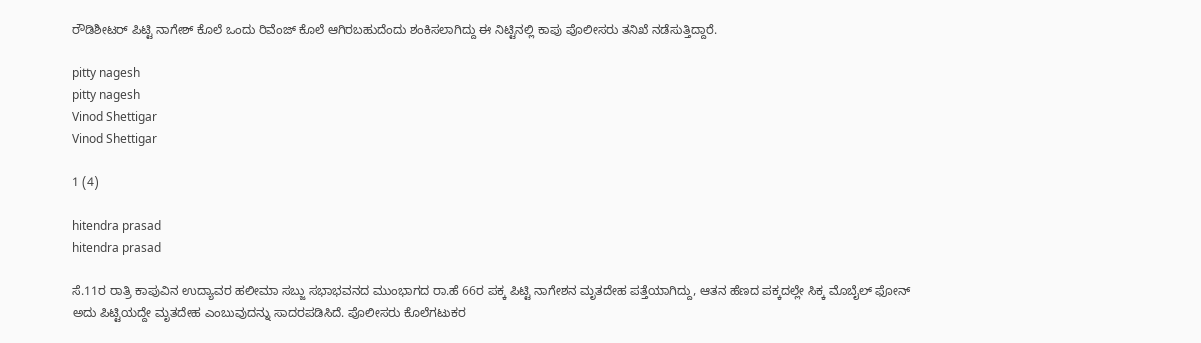ರೌಡಿಶೀಟರ್ ಪಿಟ್ಟಿ ನಾಗೇಶ್ ಕೊಲೆ ಒಂದು ರಿವೆಂಜ್ ಕೊಲೆ ಆಗಿರಬಹುದೆಂದು ಶಂಕಿಸಲಾಗಿದ್ದು ಈ ನಿಟ್ಟಿನಲ್ಲಿ ಕಾಪು ಪೊಲೀಸರು ತನಿಖೆ ನಡೆಸುತ್ತಿದ್ದಾರೆ.

pitty nagesh
pitty nagesh
Vinod Shettigar
Vinod Shettigar

1 (4)

hitendra prasad
hitendra prasad

ಸೆ.11ರ ರಾತ್ರಿ ಕಾಪುವಿನ ಉದ್ಯಾವರ ಹಲೀಮಾ ಸಬ್ಜು ಸಭಾಭವನದ ಮುಂಭಾಗದ ರಾ.ಹೆ 66ರ ಪಕ್ಕ ಪಿಟ್ಟಿ ನಾಗೇಶನ ಮೃತದೇಹ ಪತ್ತೆಯಾಗಿದ್ದು, ಆತನ ಹೆಣದ ಪಕ್ಕದಲ್ಲೇ ಸಿಕ್ಕ ಮೊಬೈಲ್ ಫೋನ್ ಅದು ಪಿಟ್ಟಿಯದ್ದೇ ಮೃತದೇಹ ಎಂಬುವುದನ್ನು ಸಾದರಪಡಿಸಿದೆ. ಪೊಲೀಸರು ಕೊಲೆಗಟುಕರ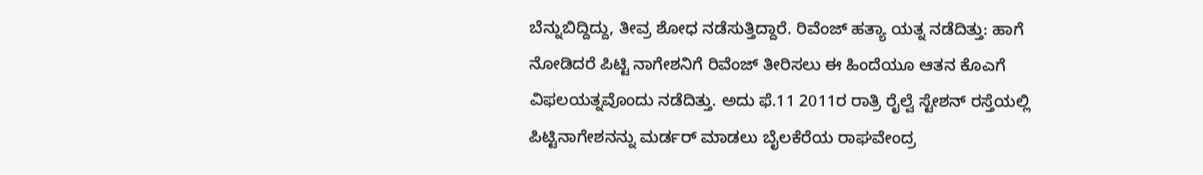ಬೆನ್ನುಬಿದ್ದಿದ್ದು, ತೀವ್ರ ಶೋಧ ನಡೆಸುತ್ತಿದ್ದಾರೆ. ರಿವೆಂಜ್ ಹತ್ಯಾ ಯತ್ನ ನಡೆದಿತ್ತು: ಹಾಗೆ ನೋಡಿದರೆ ಪಿಟ್ಟಿ ನಾಗೇಶನಿಗೆ ರಿವೆಂಜ್ ತೀರಿಸಲು ಈ ಹಿಂದೆಯೂ ಆತನ ಕೊಎಗೆ ವಿಫಲಯತ್ನವೊಂದು ನಡೆದಿತ್ತು. ಅದು ಫೆ.11 2011ರ ರಾತ್ರಿ ರೈಲ್ವೆ ಸ್ಟೇಶನ್ ರಸ್ತೆಯಲ್ಲಿ ಪಿಟ್ಟಿನಾಗೇಶನನ್ನು ಮರ್ಡರ್ ಮಾಡಲು ಬೈಲಕೆರೆಯ ರಾಘವೇಂದ್ರ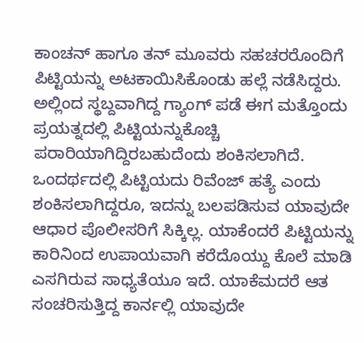ಕಾಂಚನ್ ಹಾಗೂ ತನ್ ಮೂವರು ಸಹಚರರೊಂದಿಗೆ ಪಿಟ್ಟಿಯನ್ನು ಅಟಕಾಯಿಸಿಕೊಂಡು ಹಲ್ಲೆ ನಡೆಸಿದ್ದರು. ಅಲ್ಲಿಂದ ಸ್ಥಬ್ದವಾಗಿದ್ದ ಗ್ಯಾಂಗ್ ಪಡೆ ಈಗ ಮತ್ತೊಂದು ಪ್ರಯತ್ನದಲ್ಲಿ ಪಿಟ್ಟಿಯನ್ನುಕೊಚ್ಚಿ ಪರಾರಿಯಾಗಿದ್ದಿರಬಹುದೆಂದು ಶಂಕಿಸಲಾಗಿದೆ. ಒಂದರ್ಥದಲ್ಲಿ ಪಿಟ್ಟಿಯದು ರಿವೆಂಜ್ ಹತ್ಯೆ ಎಂದು ಶಂಕಿಸಲಾಗಿದ್ದರೂ, ಇದನ್ನು ಬಲಪಡಿಸುವ ಯಾವುದೇ ಆಧಾರ ಪೊಲೀಸರಿಗೆ ಸಿಕ್ಕಿಲ್ಲ. ಯಾಕೆಂದರೆ ಪಿಟ್ಟಿಯನ್ನು ಕಾರಿನಿಂದ ಉಪಾಯವಾಗಿ ಕರೆದೊಯ್ದು ಕೊಲೆ ಮಾಡಿ ಎಸಗಿರುವ ಸಾಧ್ಯತೆಯೂ ಇದೆ. ಯಾಕೆಮದರೆ ಆತ ಸಂಚರಿಸುತ್ತಿದ್ದ ಕಾರ್ನಲ್ಲಿ ಯಾವುದೇ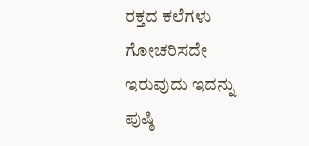ರಕ್ತದ ಕಲೆಗಳು ಗೋಚರಿಸದೇ ಇರುವುದು ಇದನ್ನು ಪುಷ್ಠಿ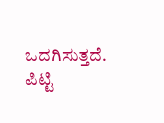ಒದಗಿಸುತ್ತದೆ. ಪಿಟ್ಟಿ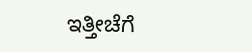ಇತ್ತೀಚೆಗೆ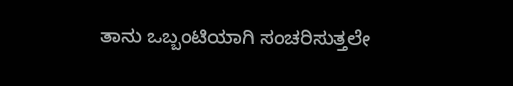ತಾನು ಒಬ್ಬಂಟಿಯಾಗಿ ಸಂಚರಿಸುತ್ತಲೇ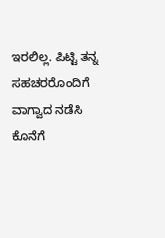ಇರಲಿಲ್ಲ. ಪಿಟ್ಟಿ ತನ್ನ ಸಹಚರರೊಂದಿಗೆ ವಾಗ್ವಾದ ನಡೆಸಿ ಕೊನೆಗೆ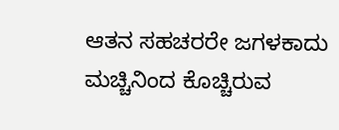ಆತನ ಸಹಚರರೇ ಜಗಳಕಾದು ಮಚ್ಚಿನಿಂದ ಕೊಚ್ಚಿರುವ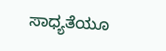ಸಾಧ್ಯತೆಯೂ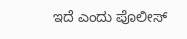ಇದೆ ಎಂದು ಪೊಲೀಸ್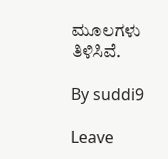ಮೂಲಗಳು ತಿಳಿಸಿವೆ.

By suddi9

Leave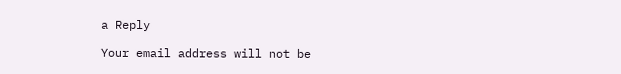a Reply

Your email address will not be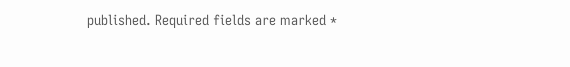published. Required fields are marked *